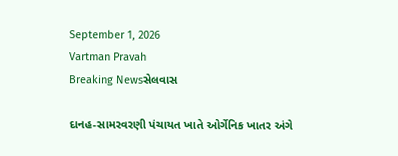September 1, 2026
Vartman Pravah
Breaking Newsસેલવાસ

દાનહ-સામરવરણી પંચાયત ખાતે ઓર્ગેનિક ખાતર અંગે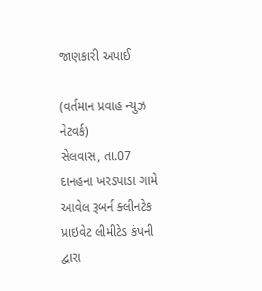જાણકારી અપાઈ

(વર્તમાન પ્રવાહ ન્‍યુઝ નેટવર્ક)
સેલવાસ, તા.07
દાનહના ખરડપાડા ગામે આવેલ રૂબર્ન ક્‍લીનટેક પ્રાઇવેટ લીમીટેડ કંપની દ્વારા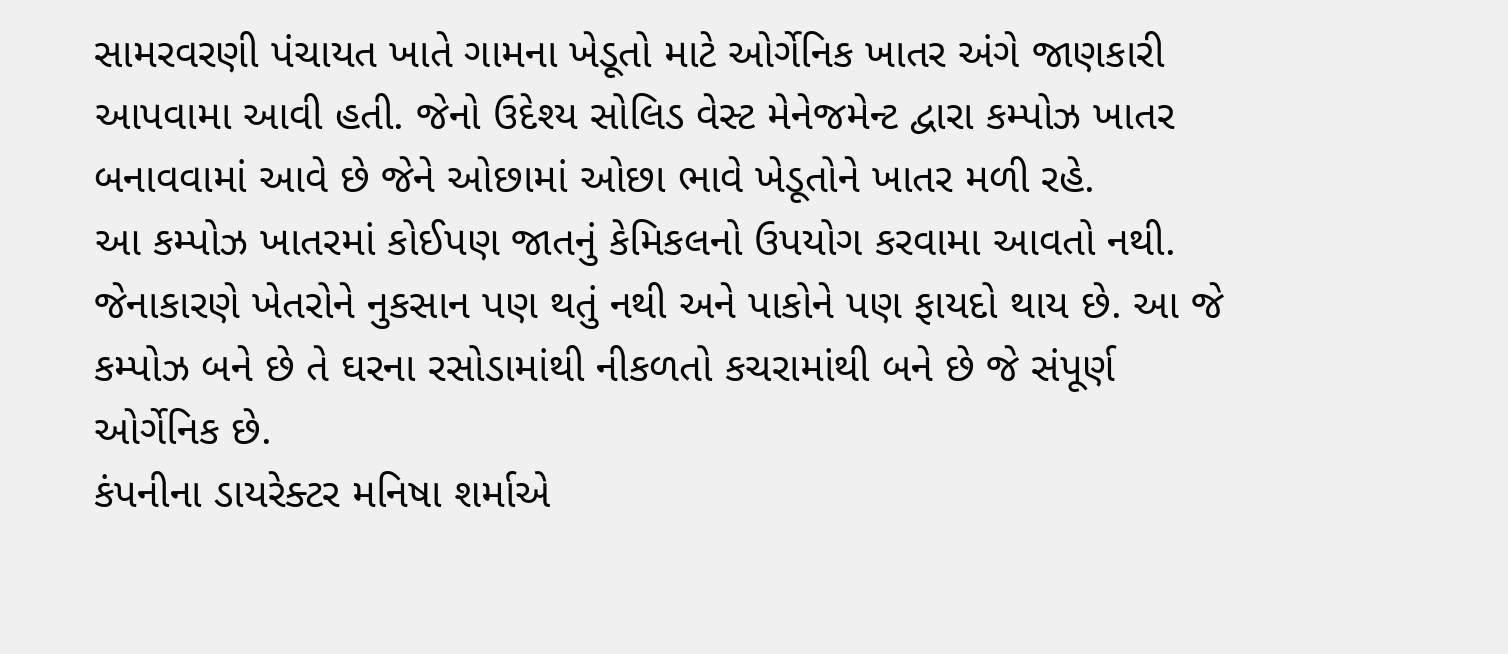સામરવરણી પંચાયત ખાતે ગામના ખેડૂતો માટે ઓર્ગેનિક ખાતર અંગે જાણકારી આપવામા આવી હતી. જેનો ઉદેશ્‍ય સોલિડ વેસ્‍ટ મેનેજમેન્‍ટ દ્વારા કમ્‍પોઝ ખાતર બનાવવામાં આવે છે જેને ઓછામાં ઓછા ભાવે ખેડૂતોને ખાતર મળી રહે.
આ કમ્‍પોઝ ખાતરમાં કોઈપણ જાતનું કેમિકલનો ઉપયોગ કરવામા આવતો નથી. જેનાકારણે ખેતરોને નુકસાન પણ થતું નથી અને પાકોને પણ ફાયદો થાય છે. આ જે કમ્‍પોઝ બને છે તે ઘરના રસોડામાંથી નીકળતો કચરામાંથી બને છે જે સંપૂર્ણ ઓર્ગેનિક છે.
કંપનીના ડાયરેક્‍ટર મનિષા શર્માએ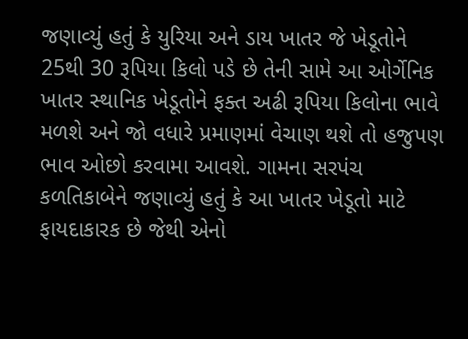જણાવ્‍યું હતું કે યુરિયા અને ડાય ખાતર જે ખેડૂતોને 25થી 30 રૂપિયા કિલો પડે છે તેની સામે આ ઓર્ગેનિક ખાતર સ્‍થાનિક ખેડૂતોને ફક્‍ત અઢી રૂપિયા કિલોના ભાવે મળશે અને જો વધારે પ્રમાણમાં વેચાણ થશે તો હજુપણ ભાવ ઓછો કરવામા આવશે. ગામના સરપંચ કળતિકાબેને જણાવ્‍યું હતું કે આ ખાતર ખેડૂતો માટે ફાયદાકારક છે જેથી એનો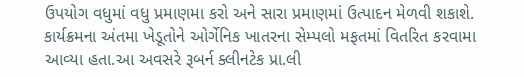ઉપયોગ વધુમાં વધુ પ્રમાણમા કરો અને સારા પ્રમાણમાં ઉત્‍પાદન મેળવી શકાશે.
કાર્યક્રમના અંતમા ખેડૂતોને ઓર્ગેનિક ખાતરના સેમ્‍પલો મફતમાં વિતરિત કરવામા આવ્‍યા હતા.આ અવસરે રૂબર્ન ક્‍લીનટેક પ્રા.લી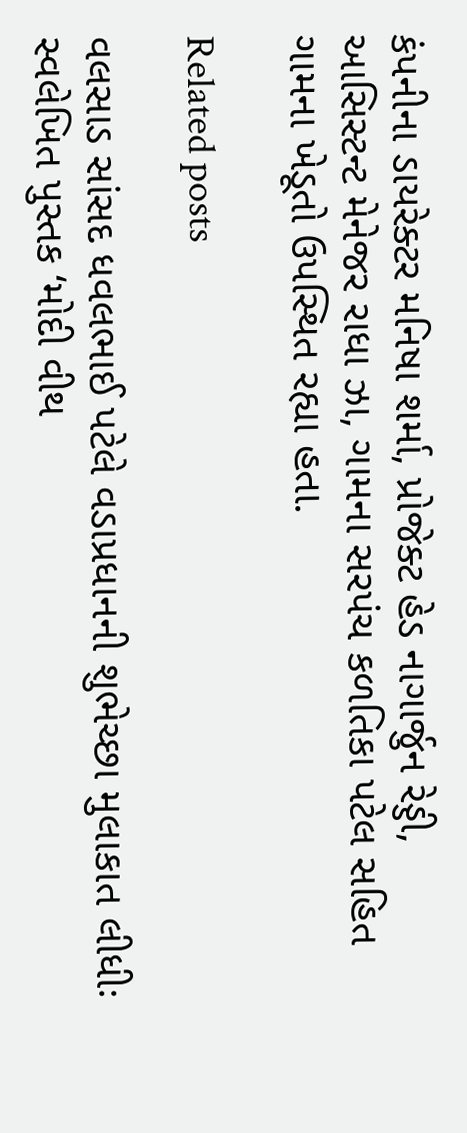કંપનીના ડાયરેક્‍ટર મનિષા શર્મા, પ્રોજેક્‍ટ હેડ નાગાર્જુન રેડ્ડી, આસિસ્‍ટન્‍ટ મેનેજર રાધા ઝા, ગામના સરપંચ કળતિકા પટેલ સહિત ગામના ખેડૂતો ઉપસ્‍થિત રહ્યા હતા.

Related posts

વલસાડ સાંસદ ધવલભાઈ પટેલે વડાપ્રધાનની શુભેચ્છા મુલાકાત લીધીઃ સ્વલેખિત પુસ્તક ‘મોદી વીથ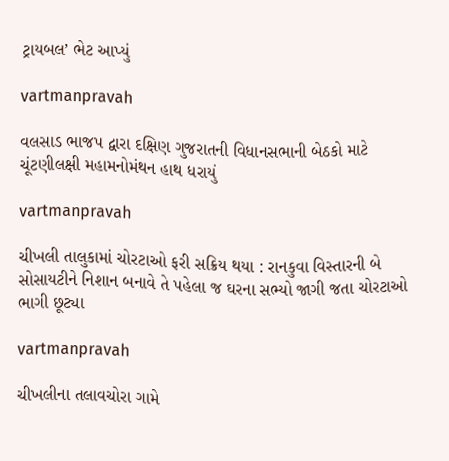ટ્રાયબલ’ ભેટ આપ્યું

vartmanpravah

વલસાડ ભાજપ દ્વારા દક્ષિણ ગુજરાતની વિધાનસભાની બેઠકો માટે ચૂંટણીલક્ષી મહામનોમંથન હાથ ધરાયું

vartmanpravah

ચીખલી તાલુકામાં ચોરટાઓ ફરી સક્રિય થયા : રાનકુવા વિસ્તારની બે સોસાયટીને નિશાન બનાવે તે પહેલા જ ઘરના સભ્યો જાગી જતા ચોરટાઓ ભાગી છૂટ્યા

vartmanpravah

ચીખલીના તલાવચોરા ગામે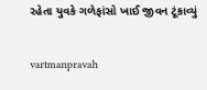રહેતા યુવકે ગળેફાંસો ખાઈ જીવન ટૂંકાવ્‍યું

vartmanpravah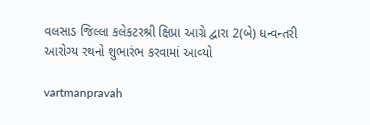વલસાડ જિલ્‍લા કલેકટરશ્રી ક્ષિપ્રા આગ્રે દ્વારા 2(બે) ધન્‍વન્‍તરી આરોગ્‍ય રથનો શુભારંભ કરવામાં આવ્‍યો

vartmanpravah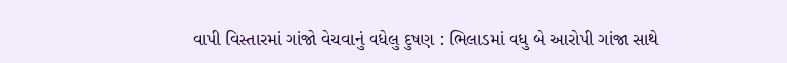વાપી વિસ્‍તારમાં ગાંજો વેચવાનું વધેલુ દુષણ : ભિલાડમાં વધુ બે આરોપી ગાંજા સાથે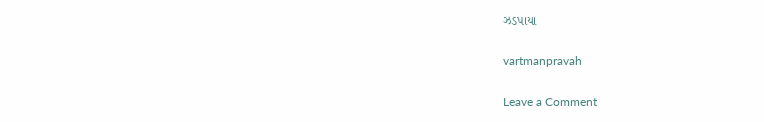ઝડપાયા

vartmanpravah

Leave a Comment